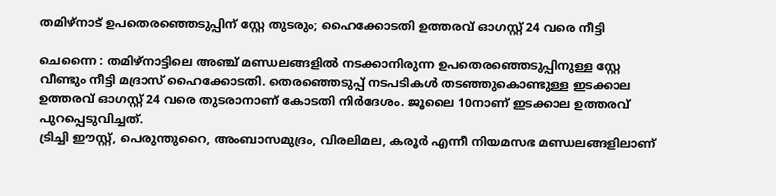തമിഴ്നാട് ഉപതെരഞ്ഞെടുപ്പിന് സ്റ്റേ തുടരും; ഹൈക്കോടതി ഉത്തരവ് ഓഗസ്റ്റ് 24 വരെ നീട്ടി

ചെന്നൈ : തമിഴ്നാട്ടിലെ അഞ്ച് മണ്ഡലങ്ങളിൽ നടക്കാനിരുന്ന ഉപതെരഞ്ഞെടുപ്പിനുള്ള സ്റ്റേ വീണ്ടും നീട്ടി മദ്രാസ് ഹൈക്കോടതി. തെരഞ്ഞെടുപ്പ് നടപടികൾ തടഞ്ഞുകൊണ്ടുള്ള ഇടക്കാല ഉത്തരവ് ഓഗസ്റ്റ് 24 വരെ തുടരാനാണ് കോടതി നിർദേശം. ജൂലൈ 10നാണ് ഇടക്കാല ഉത്തരവ് പുറപ്പെടുവിച്ചത്.
ട്രിച്ചി ഈസ്റ്റ്, പെരുന്തുറൈ, അംബാസമുദ്രം, വിരലിമല, കരൂർ എന്നീ നിയമസഭ മണ്ഡലങ്ങളിലാണ്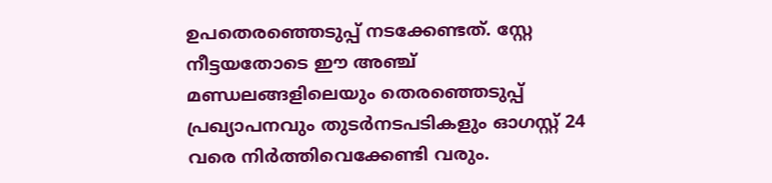ഉപതെരഞ്ഞെടുപ്പ് നടക്കേണ്ടത്. സ്റ്റേ നീട്ടയതോടെ ഈ അഞ്ച് മണ്ഡലങ്ങളിലെയും തെരഞ്ഞെടുപ്പ് പ്രഖ്യാപനവും തുടർനടപടികളും ഓഗസ്റ്റ് 24 വരെ നിർത്തിവെക്കേണ്ടി വരും.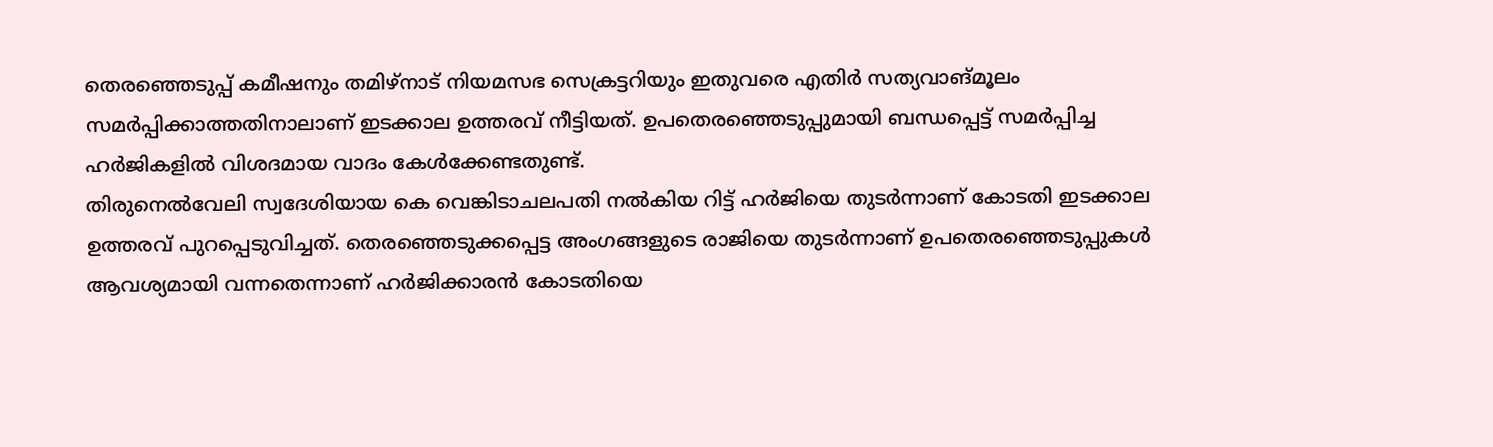തെരഞ്ഞെടുപ്പ് കമീഷനും തമിഴ്നാട് നിയമസഭ സെക്രട്ടറിയും ഇതുവരെ എതിർ സത്യവാങ്മൂലം സമർപ്പിക്കാത്തതിനാലാണ് ഇടക്കാല ഉത്തരവ് നീട്ടിയത്. ഉപതെരഞ്ഞെടുപ്പുമായി ബന്ധപ്പെട്ട് സമർപ്പിച്ച ഹർജികളിൽ വിശദമായ വാദം കേൾക്കേണ്ടതുണ്ട്.
തിരുനെൽവേലി സ്വദേശിയായ കെ വെങ്കിടാചലപതി നൽകിയ റിട്ട് ഹർജിയെ തുടർന്നാണ് കോടതി ഇടക്കാല ഉത്തരവ് പുറപ്പെടുവിച്ചത്. തെരഞ്ഞെടുക്കപ്പെട്ട അംഗങ്ങളുടെ രാജിയെ തുടർന്നാണ് ഉപതെരഞ്ഞെടുപ്പുകൾ ആവശ്യമായി വന്നതെന്നാണ് ഹർജിക്കാരൻ കോടതിയെ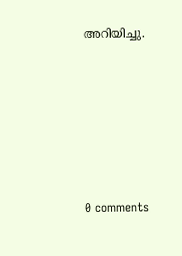അറിയിച്ചു.









0 comments